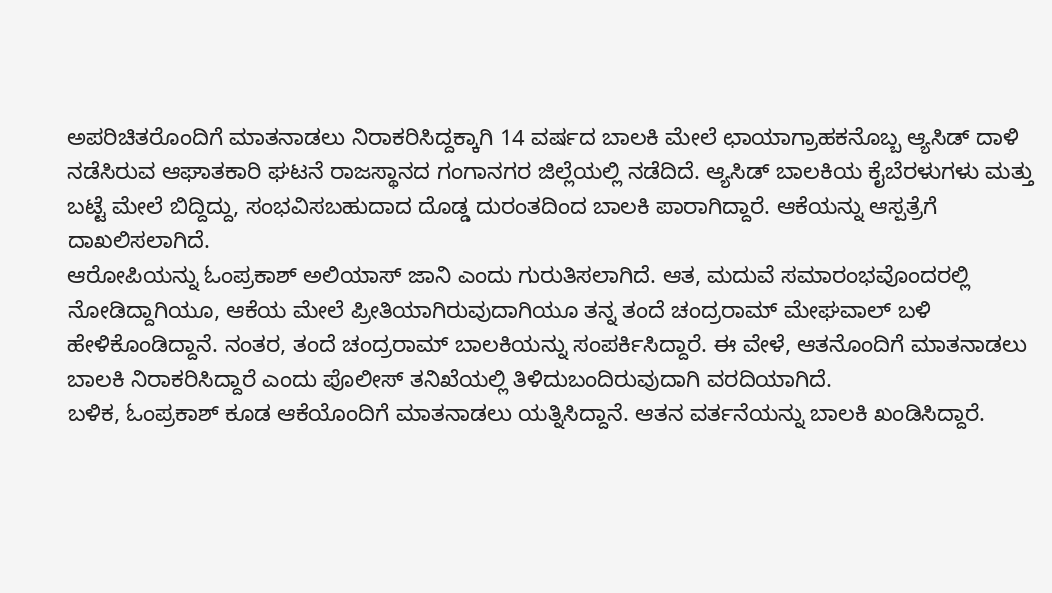ಅಪರಿಚಿತರೊಂದಿಗೆ ಮಾತನಾಡಲು ನಿರಾಕರಿಸಿದ್ದಕ್ಕಾಗಿ 14 ವರ್ಷದ ಬಾಲಕಿ ಮೇಲೆ ಛಾಯಾಗ್ರಾಹಕನೊಬ್ಬ ಆ್ಯಸಿಡ್ ದಾಳಿ ನಡೆಸಿರುವ ಆಘಾತಕಾರಿ ಘಟನೆ ರಾಜಸ್ಥಾನದ ಗಂಗಾನಗರ ಜಿಲ್ಲೆಯಲ್ಲಿ ನಡೆದಿದೆ. ಆ್ಯಸಿಡ್ ಬಾಲಕಿಯ ಕೈಬೆರಳುಗಳು ಮತ್ತು ಬಟ್ಟೆ ಮೇಲೆ ಬಿದ್ದಿದ್ದು, ಸಂಭವಿಸಬಹುದಾದ ದೊಡ್ಡ ದುರಂತದಿಂದ ಬಾಲಕಿ ಪಾರಾಗಿದ್ದಾರೆ. ಆಕೆಯನ್ನು ಆಸ್ಪತ್ರೆಗೆ ದಾಖಲಿಸಲಾಗಿದೆ.
ಆರೋಪಿಯನ್ನು ಓಂಪ್ರಕಾಶ್ ಅಲಿಯಾಸ್ ಜಾನಿ ಎಂದು ಗುರುತಿಸಲಾಗಿದೆ. ಆತ, ಮದುವೆ ಸಮಾರಂಭವೊಂದರಲ್ಲಿ ನೋಡಿದ್ದಾಗಿಯೂ, ಆಕೆಯ ಮೇಲೆ ಪ್ರೀತಿಯಾಗಿರುವುದಾಗಿಯೂ ತನ್ನ ತಂದೆ ಚಂದ್ರರಾಮ್ ಮೇಘವಾಲ್ ಬಳಿ ಹೇಳಿಕೊಂಡಿದ್ದಾನೆ. ನಂತರ, ತಂದೆ ಚಂದ್ರರಾಮ್ ಬಾಲಕಿಯನ್ನು ಸಂಪರ್ಕಿಸಿದ್ದಾರೆ. ಈ ವೇಳೆ, ಆತನೊಂದಿಗೆ ಮಾತನಾಡಲು ಬಾಲಕಿ ನಿರಾಕರಿಸಿದ್ದಾರೆ ಎಂದು ಪೊಲೀಸ್ ತನಿಖೆಯಲ್ಲಿ ತಿಳಿದುಬಂದಿರುವುದಾಗಿ ವರದಿಯಾಗಿದೆ.
ಬಳಿಕ, ಓಂಪ್ರಕಾಶ್ ಕೂಡ ಆಕೆಯೊಂದಿಗೆ ಮಾತನಾಡಲು ಯತ್ನಿಸಿದ್ದಾನೆ. ಆತನ ವರ್ತನೆಯನ್ನು ಬಾಲಕಿ ಖಂಡಿಸಿದ್ದಾರೆ.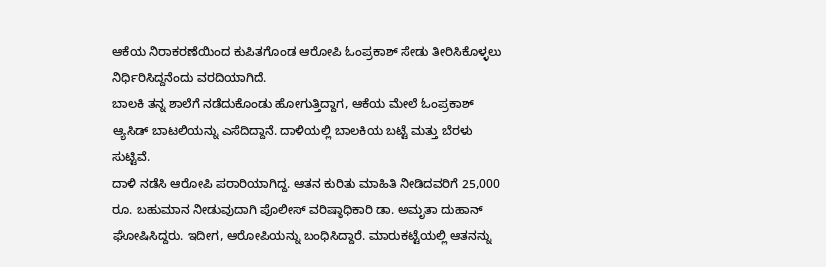ಆಕೆಯ ನಿರಾಕರಣೆಯಿಂದ ಕುಪಿತಗೊಂಡ ಆರೋಪಿ ಓಂಪ್ರಕಾಶ್ ಸೇಡು ತೀರಿಸಿಕೊಳ್ಳಲು ನಿರ್ಧಿರಿಸಿದ್ದನೆಂದು ವರದಿಯಾಗಿದೆ.
ಬಾಲಕಿ ತನ್ನ ಶಾಲೆಗೆ ನಡೆದುಕೊಂಡು ಹೋಗುತ್ತಿದ್ದಾಗ, ಆಕೆಯ ಮೇಲೆ ಓಂಪ್ರಕಾಶ್ ಆ್ಯಸಿಡ್ ಬಾಟಲಿಯನ್ನು ಎಸೆದಿದ್ದಾನೆ. ದಾಳಿಯಲ್ಲಿ ಬಾಲಕಿಯ ಬಟ್ಟೆ ಮತ್ತು ಬೆರಳು ಸುಟ್ಟಿವೆ.
ದಾಳಿ ನಡೆಸಿ ಆರೋಪಿ ಪರಾರಿಯಾಗಿದ್ದ. ಆತನ ಕುರಿತು ಮಾಹಿತಿ ನೀಡಿದವರಿಗೆ 25,000 ರೂ. ಬಹುಮಾನ ನೀಡುವುದಾಗಿ ಪೊಲೀಸ್ ವರಿಷ್ಠಾಧಿಕಾರಿ ಡಾ. ಅಮೃತಾ ದುಹಾನ್ ಘೋಷಿಸಿದ್ದರು. ಇದೀಗ, ಆರೋಪಿಯನ್ನು ಬಂಧಿಸಿದ್ದಾರೆ. ಮಾರುಕಟ್ಟೆಯಲ್ಲಿ ಆತನನ್ನು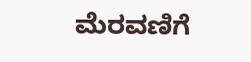ಮೆರವಣಿಗೆ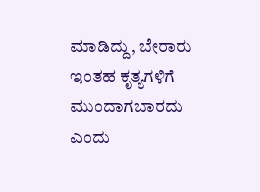ಮಾಡಿದ್ದು, ಬೇರಾರು ಇಂತಹ ಕೃತ್ಯಗಳಿಗೆ ಮುಂದಾಗಬಾರದು ಎಂದು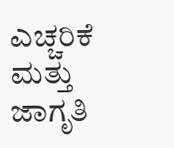ಎಚ್ಚರಿಕೆ ಮತ್ತು ಜಾಗೃತಿ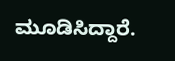ಮೂಡಿಸಿದ್ದಾರೆ.